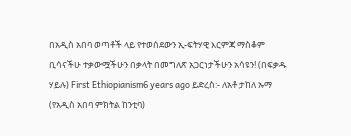በአዲስ አበባ ወጣቶች ላይ የተወሰደውን ኢ-ፍትሃዊ እርምጃ ማስቆም ቢሳናችሁ ተቃውሟችሁን በቃላት በመግለጽ አጋርነታችሁን አሳዩን! (በፍቃዱ ሃይሉ) First Ethiopianism6 years ago ይድረስ:- ለአቶ ታከለ ኡማ (የአዲስ አበባ ምክትል ከንቲባ)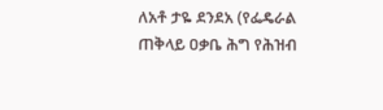ለአቶ ታዬ ደንደአ (የፌዴራል ጠቅላይ ዐቃቤ ሕግ የሕዝብ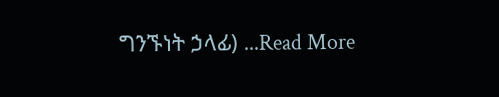ግንኙነት ኃላፊ) ...Read More